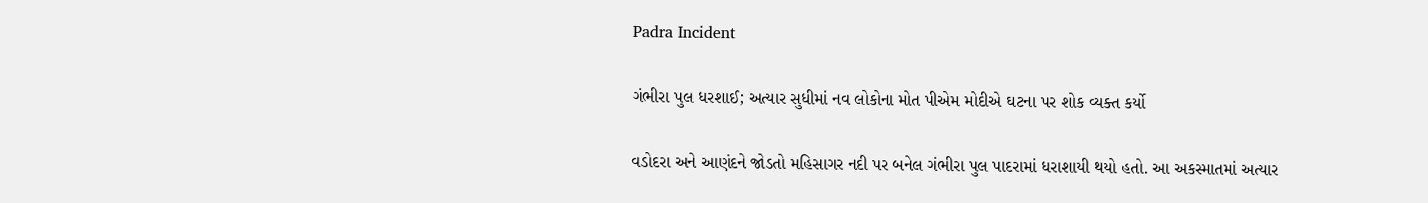Padra Incident

ગંભીરા પુલ ધરશાઈ; અત્યાર સુધીમાં નવ લોકોના મોત પીએમ મોદીએ ઘટના પર શોક વ્યક્ત કર્યો

વડોદરા અને આણંદને જોડતો મહિસાગર નદી પર બનેલ ગંભીરા પુલ પાદરામાં ધરાશાયી થયો હતો. આ અકસ્માતમાં અત્યાર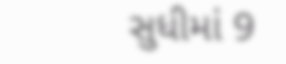સુધીમાં 9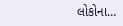લોકોના…